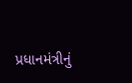પ્રધાનમંત્રીનું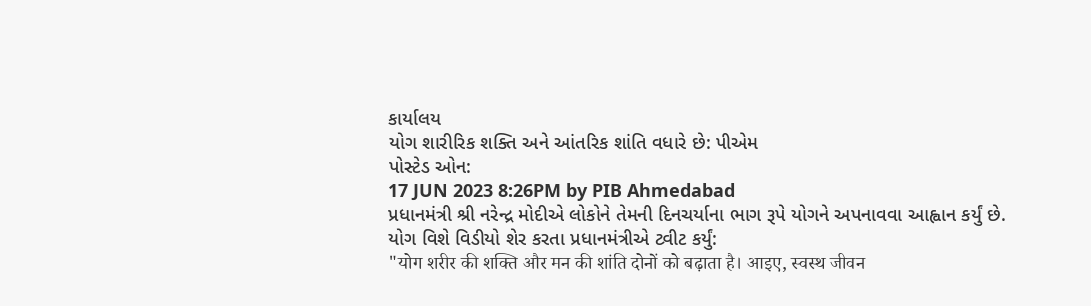કાર્યાલય
યોગ શારીરિક શક્તિ અને આંતરિક શાંતિ વધારે છે: પીએમ
પોસ્ટેડ ઓન:
17 JUN 2023 8:26PM by PIB Ahmedabad
પ્રધાનમંત્રી શ્રી નરેન્દ્ર મોદીએ લોકોને તેમની દિનચર્યાના ભાગ રૂપે યોગને અપનાવવા આહ્વાન કર્યું છે.
યોગ વિશે વિડીયો શેર કરતા પ્રધાનમંત્રીએ ટ્વીટ કર્યું:
"योग शरीर की शक्ति और मन की शांति दोनों को बढ़ाता है। आइए, स्वस्थ जीवन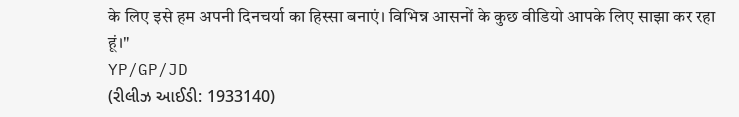के लिए इसे हम अपनी दिनचर्या का हिस्सा बनाएं। विभिन्न आसनों के कुछ वीडियो आपके लिए साझा कर रहा हूं।"
YP/GP/JD
(રીલીઝ આઈડી: 1933140)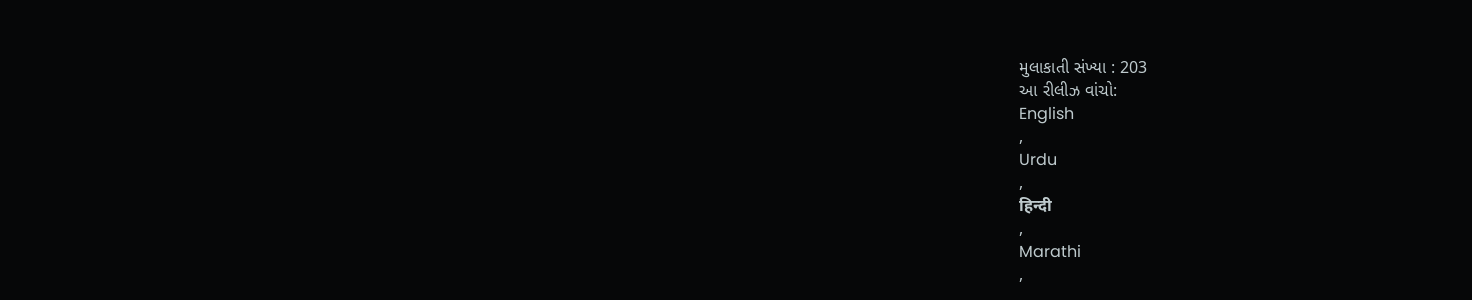મુલાકાતી સંખ્યા : 203
આ રીલીઝ વાંચો:
English
,
Urdu
,
हिन्दी
,
Marathi
,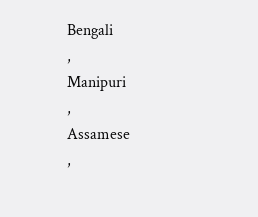Bengali
,
Manipuri
,
Assamese
,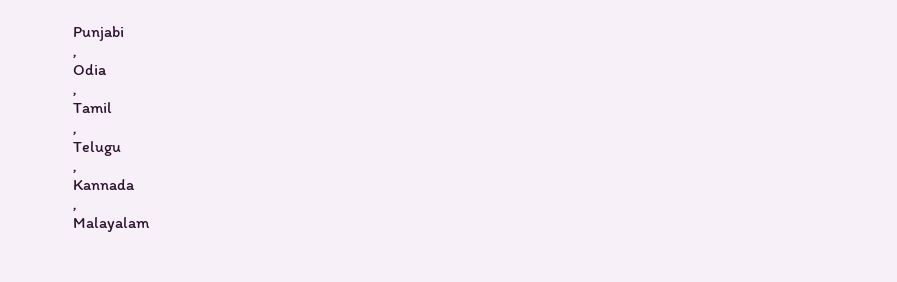Punjabi
,
Odia
,
Tamil
,
Telugu
,
Kannada
,
Malayalam